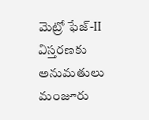మెట్రో ఫేజ్-II విస్తరణకు అనుమతులు మంజూరు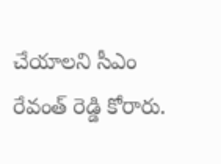చేయాలని సీఎం రేవంత్ రెడ్డి కోరారు.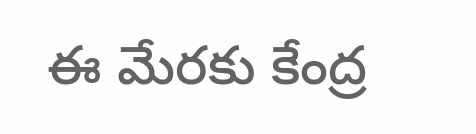ఈ మేరకు కేంద్ర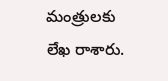మంత్రులకు లేఖ రాశారు.